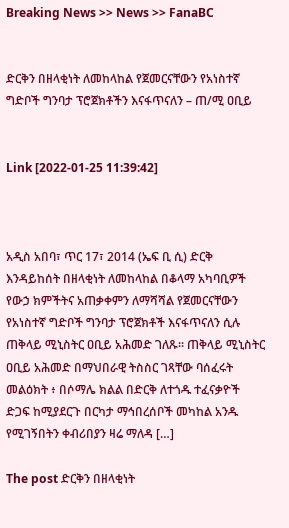Breaking News >> News >> FanaBC


ድርቅን በዘላቂነት ለመከላከል የጀመርናቸውን የአነስተኛ ግድቦች ግንባታ ፕሮጀክቶችን እናፋጥናለን – ጠ/ሚ ዐቢይ


Link [2022-01-25 11:39:42]



አዲስ አበባ፣ ጥር 17፣ 2014 (ኤፍ ቢ ሲ) ድርቅ እንዳይከሰት በዘላቂነት ለመከላከል በቆላማ አካባቢዎች የውኃ ክምችትና አጠቃቀምን ለማሻሻል የጀመርናቸውን የአነስተኛ ግድቦች ግንባታ ፕሮጀክቶች እናፋጥናለን ሲሉ ጠቅላይ ሚኒስትር ዐቢይ አሕመድ ገለጹ፡፡ ጠቅላይ ሚኒስትር ዐቢይ አሕመድ በማህበራዊ ትስስር ገጻቸው ባሰፈሩት መልዕክት ፥ በሶማሌ ክልል በድርቅ ለተጎዱ ተፈናቃዮች ድጋፍ ከሚያደርጉ በርካታ ማኅበረሰቦች መካከል አንዱ የሚገኝበትን ቀብሪበያን ዛሬ ማለዳ […]

The post ድርቅን በዘላቂነት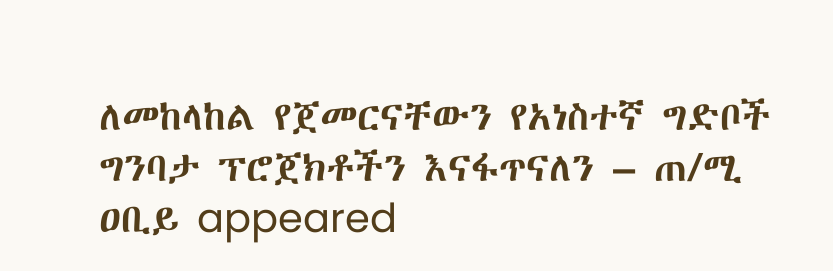ለመከላከል የጀመርናቸውን የአነስተኛ ግድቦች ግንባታ ፕሮጀክቶችን እናፋጥናለን – ጠ/ሚ ዐቢይ appeared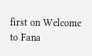first on Welcome to Fana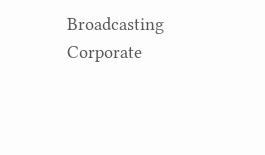Broadcasting Corporate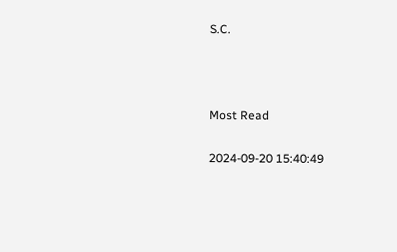S.C.



Most Read

2024-09-20 15:40:49